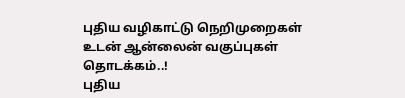புதிய வழிகாட்டு நெறிமுறைகள் உடன் ஆன்லைன் வகுப்புகள் தொடக்கம்..!
புதிய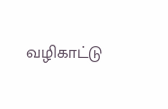வழிகாட்டு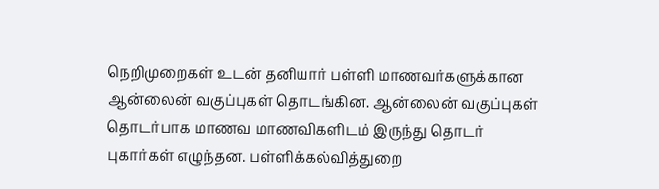நெறிமுறைகள் உடன் தனியார் பள்ளி மாணவர்களுக்கான ஆன்லைன் வகுப்புகள் தொடங்கின. ஆன்லைன் வகுப்புகள் தொடர்பாக மாணவ மாணவிகளிடம் இருந்து தொடர் புகார்கள் எழுந்தன. பள்ளிக்கல்வித்துறை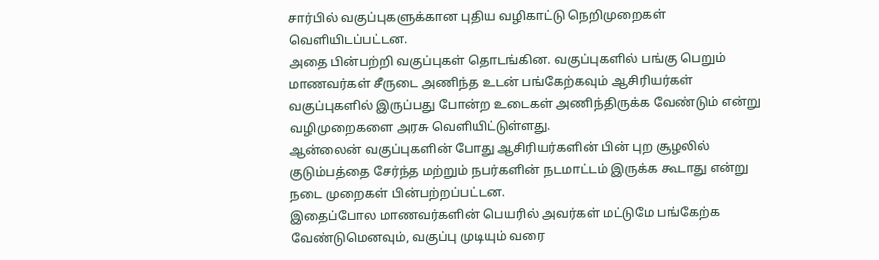சார்பில் வகுப்புகளுக்கான புதிய வழிகாட்டு நெறிமுறைகள் வெளியிடப்பட்டன.
அதை பின்பற்றி வகுப்புகள் தொடங்கின. வகுப்புகளில் பங்கு பெறும் மாணவர்கள் சீருடை அணிந்த உடன் பங்கேற்கவும் ஆசிரியர்கள் வகுப்புகளில் இருப்பது போன்ற உடைகள் அணிந்திருக்க வேண்டும் என்று வழிமுறைகளை அரசு வெளியிட்டுள்ளது.
ஆன்லைன் வகுப்புகளின் போது ஆசிரியர்களின் பின் புற சூழலில் குடும்பத்தை சேர்ந்த மற்றும் நபர்களின் நடமாட்டம் இருக்க கூடாது என்று நடை முறைகள் பின்பற்றப்பட்டன.
இதைப்போல மாணவர்களின் பெயரில் அவர்கள் மட்டுமே பங்கேற்க வேண்டுமெனவும், வகுப்பு முடியும் வரை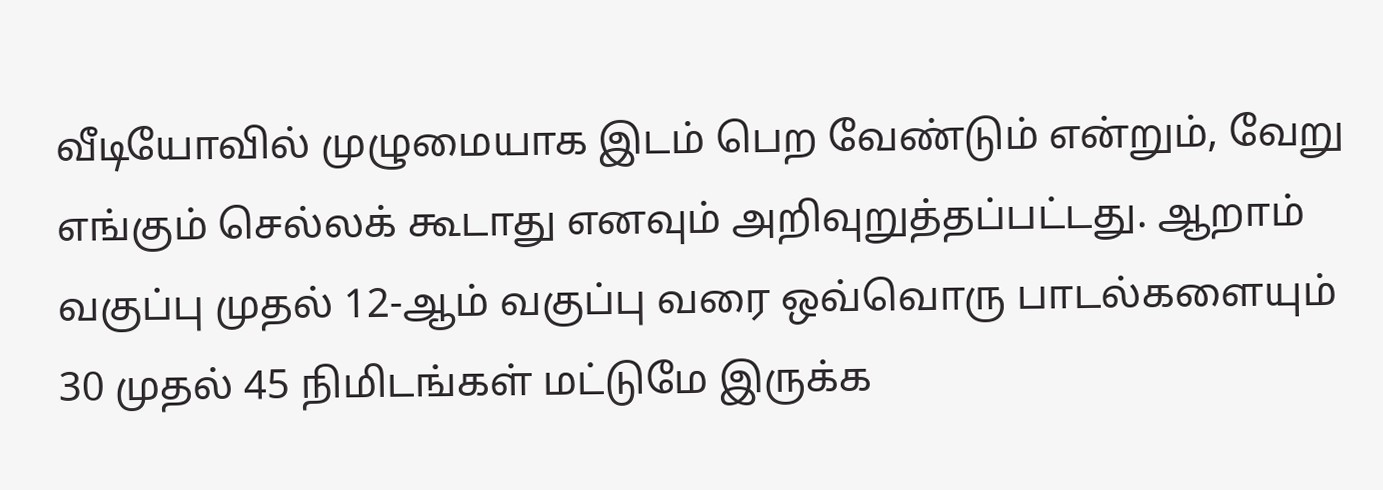வீடியோவில் முழுமையாக இடம் பெற வேண்டும் என்றும், வேறு எங்கும் செல்லக் கூடாது எனவும் அறிவுறுத்தப்பட்டது. ஆறாம் வகுப்பு முதல் 12-ஆம் வகுப்பு வரை ஒவ்வொரு பாடல்களையும் 30 முதல் 45 நிமிடங்கள் மட்டுமே இருக்க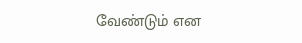வேண்டும் என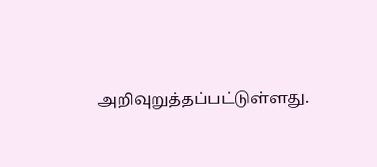அறிவுறுத்தப்பட்டுள்ளது.